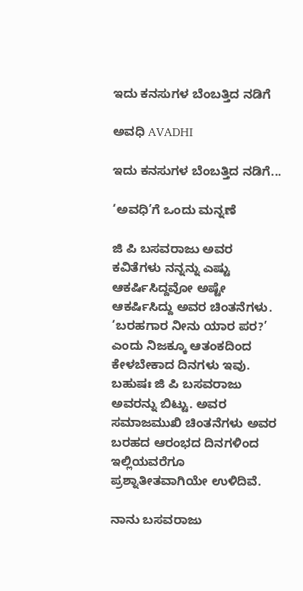ಇದು ಕನಸುಗಳ ಬೆಂಬತ್ತಿದ ನಡಿಗೆ‍

ಅವಧಿ AVADHI

ಇದು ಕನಸುಗಳ ಬೆಂಬತ್ತಿದ ನಡಿಗೆ...

‘ಅವಧಿ’ಗೆ ಒಂದು ಮನ್ನಣೆ

ಜಿ ಪಿ ಬಸವರಾಜು ಅವರ ಕವಿತೆಗಳು ನನ್ನನ್ನು ಎಷ್ಟು ಆಕರ್ಷಿಸಿದ್ದವೋ ಅಷ್ಟೇ ಆಕರ್ಷಿಸಿದ್ದು ಅವರ ಚಿಂತನೆಗಳು. ‘ಬರಹಗಾರ ನೀನು ಯಾರ ಪರ?’ ಎಂದು ನಿಜಕ್ಕೂ ಆತಂಕದಿಂದ ಕೇಳಬೇಕಾದ ದಿನಗಳು ಇವು. ಬಹುಷಃ ಜಿ ಪಿ ಬಸವರಾಜು ಅವರನ್ನು ಬಿಟ್ಟು. ಅವರ ಸಮಾಜಮುಖಿ ಚಿಂತನೆಗಳು ಅವರ ಬರಹದ ಆರಂಭದ ದಿನಗಳಿಂದ ಇಲ್ಲಿಯವರೆಗೂ ಪ್ರಶ್ನಾತೀತವಾಗಿಯೇ ಉಳಿದಿವೆ.

ನಾನು ಬಸವರಾಜು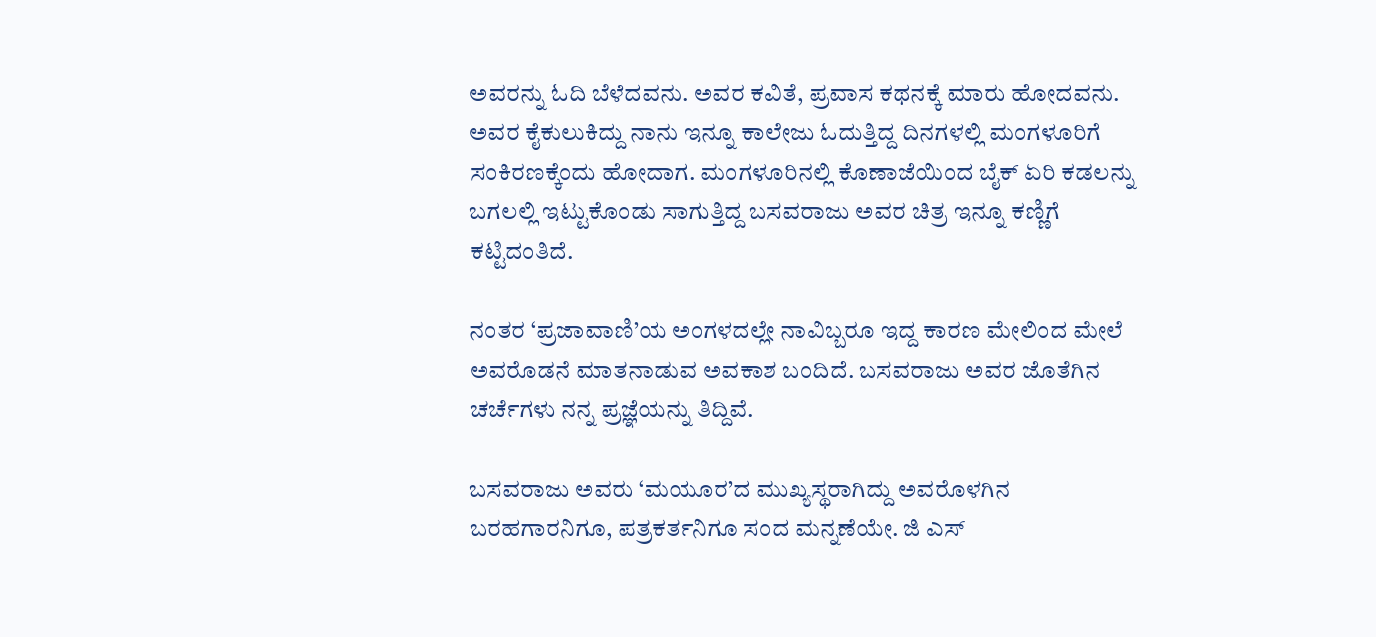ಅವರನ್ನು ಓದಿ ಬೆಳೆದವನು. ಅವರ ಕವಿತೆ, ಪ್ರವಾಸ ಕಥನಕ್ಕೆ ಮಾರು ಹೋದವನು. ಅವರ ಕೈಕುಲುಕಿದ್ದು ನಾನು ಇನ್ನೂ ಕಾಲೇಜು ಓದುತ್ತಿದ್ದ ದಿನಗಳಲ್ಲಿ ಮಂಗಳೂರಿಗೆ ಸಂಕಿರಣಕ್ಕೆಂದು ಹೋದಾಗ. ಮಂಗಳೂರಿನಲ್ಲಿ ಕೊಣಾಜೆಯಿಂದ ಬೈಕ್ ಏರಿ ಕಡಲನ್ನು ಬಗಲಲ್ಲಿ ಇಟ್ಟುಕೊಂಡು ಸಾಗುತ್ತಿದ್ದ ಬಸವರಾಜು ಅವರ ಚಿತ್ರ ಇನ್ನೂ ಕಣ್ಣಿಗೆ ಕಟ್ಟಿದಂತಿದೆ.

ನಂತರ ‘ಪ್ರಜಾವಾಣಿ’ಯ ಅಂಗಳದಲ್ಲೇ ನಾವಿಬ್ಬರೂ ಇದ್ದ ಕಾರಣ ಮೇಲಿಂದ ಮೇಲೆ ಅವರೊಡನೆ ಮಾತನಾಡುವ ಅವಕಾಶ ಬಂದಿದೆ. ಬಸವರಾಜು ಅವರ ಜೊತೆಗಿನ ಚರ್ಚೆಗಳು ನನ್ನ ಪ್ರಜ್ಞೆಯನ್ನು ತಿದ್ದಿವೆ.

ಬಸವರಾಜು ಅವರು ‘ಮಯೂರ’ದ ಮುಖ್ಯಸ್ಥರಾಗಿದ್ದು ಅವರೊಳಗಿನ ಬರಹಗಾರನಿಗೂ, ಪತ್ರಕರ್ತನಿಗೂ ಸಂದ ಮನ್ನಣೆಯೇ. ಜಿ ಎಸ್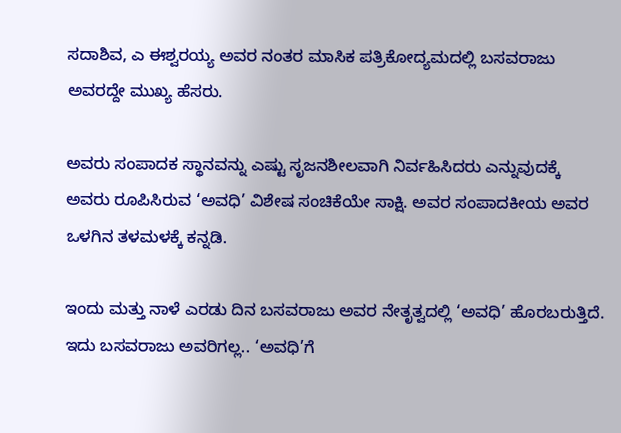ಸದಾಶಿವ, ಎ ಈಶ್ವರಯ್ಯ ಅವರ ನಂತರ ಮಾಸಿಕ ಪತ್ರಿಕೋದ್ಯಮದಲ್ಲಿ ಬಸವರಾಜು ಅವರದ್ದೇ ಮುಖ್ಯ ಹೆಸರು.

ಅವರು ಸಂಪಾದಕ ಸ್ಥಾನವನ್ನು ಎಷ್ಟು ಸೃಜನಶೀಲವಾಗಿ ನಿರ್ವಹಿಸಿದರು ಎನ್ನುವುದಕ್ಕೆ ಅವರು ರೂಪಿಸಿರುವ ‘ಅವಧಿ’ ವಿಶೇಷ ಸಂಚಿಕೆಯೇ ಸಾಕ್ಷಿ. ಅವರ ಸಂಪಾದಕೀಯ ಅವರ ಒಳಗಿನ ತಳಮಳಕ್ಕೆ ಕನ್ನಡಿ.

ಇಂದು ಮತ್ತು ನಾಳೆ ಎರಡು ದಿನ ಬಸವರಾಜು ಅವರ ನೇತೃತ್ವದಲ್ಲಿ ‘ಅವಧಿ’ ಹೊರಬರುತ್ತಿದೆ. ಇದು ಬಸವರಾಜು ಅವರಿಗಲ್ಲ.. ‘ಅವಧಿ’ಗೆ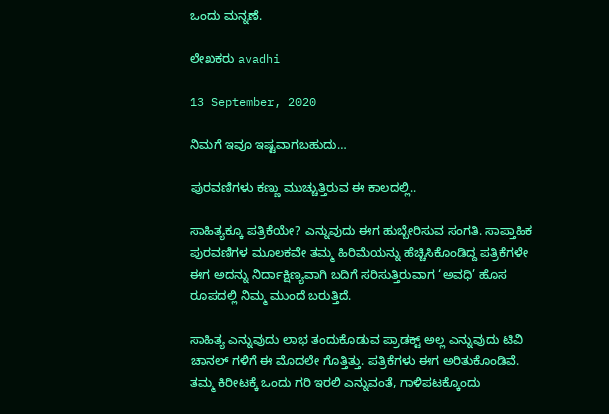ಒಂದು ಮನ್ನಣೆ.

ಲೇಖಕರು avadhi

13 September, 2020

ನಿಮಗೆ ಇವೂ ಇಷ್ಟವಾಗಬಹುದು…

ಪುರವಣಿಗಳು ಕಣ್ಣು ಮುಚ್ಚುತ್ತಿರುವ ಈ ಕಾಲದಲ್ಲಿ..

ಸಾಹಿತ್ಯಕ್ಕೂ ಪತ್ರಿಕೆಯೇ? ಎನ್ನುವುದು ಈಗ ಹುಬ್ಬೇರಿಸುವ ಸಂಗತಿ. ಸಾಪ್ತಾಹಿಕ ಪುರವಣಿಗಳ ಮೂಲಕವೇ ತಮ್ಮ ಹಿರಿಮೆಯನ್ನು ಹೆಚ್ಚಿಸಿಕೊಂಡಿದ್ದ ಪತ್ರಿಕೆಗಳೇ ಈಗ ಅದನ್ನು ನಿರ್ದಾಕ್ಷಿಣ್ಯವಾಗಿ ಬದಿಗೆ ಸರಿಸುತ್ತಿರುವಾಗ ‘ಅವಧಿ’ ಹೊಸ ರೂಪದಲ್ಲಿ ನಿಮ್ಮ ಮುಂದೆ ಬರುತ್ತಿದೆ.

ಸಾಹಿತ್ಯ ಎನ್ನುವುದು ಲಾಭ ತಂದುಕೊಡುವ ಪ್ರಾಡಕ್ಟ್ ಅಲ್ಲ ಎನ್ನುವುದು ಟಿವಿ ಚಾನಲ್ ಗಳಿಗೆ ಈ ಮೊದಲೇ ಗೊತ್ತಿತ್ತು. ಪತ್ರಿಕೆಗಳು ಈಗ ಅರಿತುಕೊಂಡಿವೆ. ತಮ್ಮ ಕಿರೀಟಕ್ಕೆ ಒಂದು ಗರಿ ಇರಲಿ ಎನ್ನುವಂತೆ, ಗಾಳಿಪಟಕ್ಕೊಂದು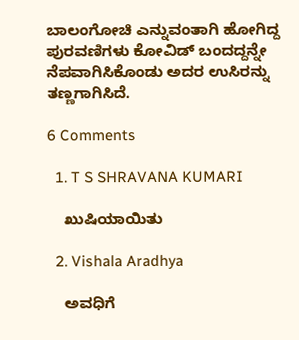ಬಾಲಂಗೋಚಿ ಎನ್ನುವಂತಾಗಿ ಹೋಗಿದ್ದ ಪುರವಣಿಗಳು ಕೋವಿಡ್ ಬಂದದ್ದನ್ನೇ ನೆಪವಾಗಿಸಿಕೊಂಡು ಅದರ ಉಸಿರನ್ನು ತಣ್ಣಗಾಗಿಸಿದೆ.

6 Comments

  1. T S SHRAVANA KUMARI

    ಖುಷಿಯಾಯಿತು

  2. Vishala Aradhya

    ಅವಧಿಗೆ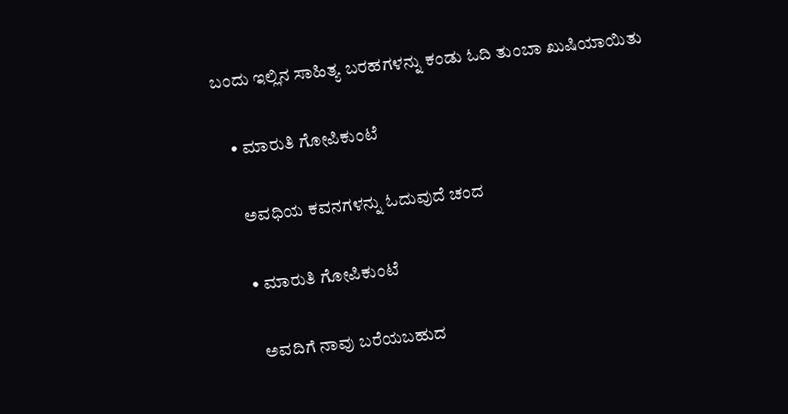ಬಂದು ಇಲ್ಲಿನ ಸಾಹಿತ್ಯ ಬರಹಗಳನ್ನು ಕಂಡು ಓದಿ ತುಂಬಾ ಖುಷಿಯಾಯಿತು

    • ಮಾರುತಿ ಗೋಪಿಕುಂಟೆ

      ಅವಧಿಯ ಕವನಗಳನ್ನು ಓದುವುದೆ ಚಂದ

      • ಮಾರುತಿ ಗೋಪಿಕುಂಟೆ

        ಅವದಿಗೆ ನಾವು ಬರೆಯಬಹುದ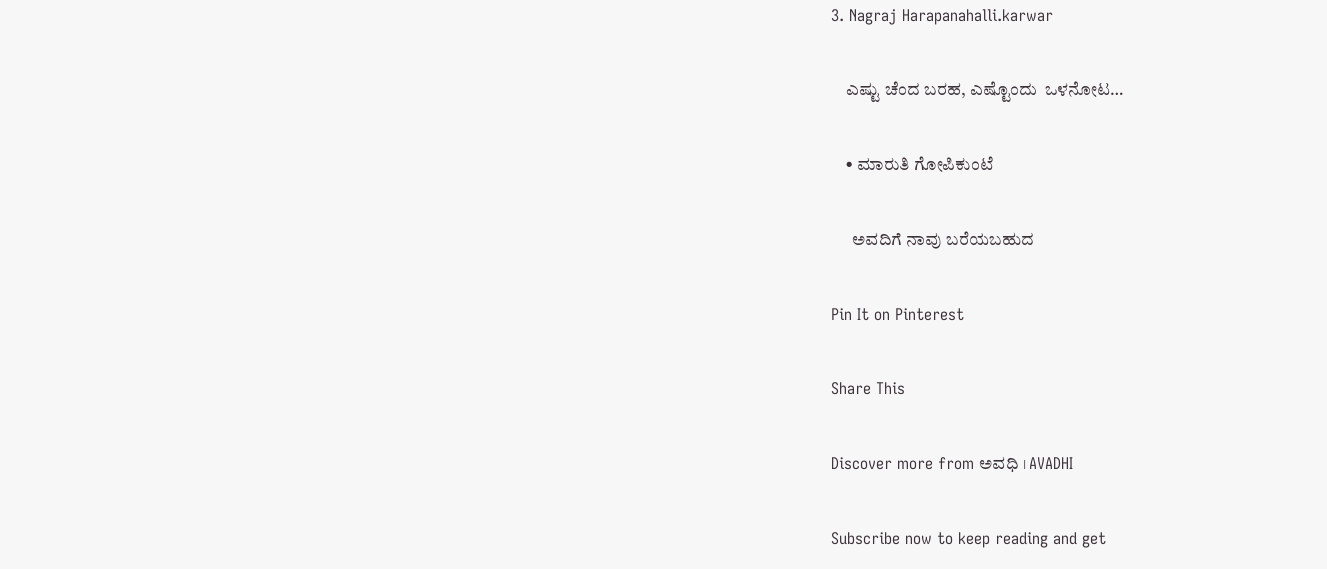3. Nagraj Harapanahalli.karwar

    ಎಷ್ಟು ಚೆಂದ ಬರಹ, ಎಷ್ಟೊಂದು ‌ ಒಳನೋಟ…

    • ಮಾರುತಿ ಗೋಪಿಕುಂಟೆ

      ಅವದಿಗೆ ನಾವು ಬರೆಯಬಹುದ

Pin It on Pinterest

Share This

Discover more from ಅವಧಿ । AVADHI

Subscribe now to keep reading and get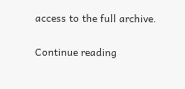access to the full archive.

Continue reading